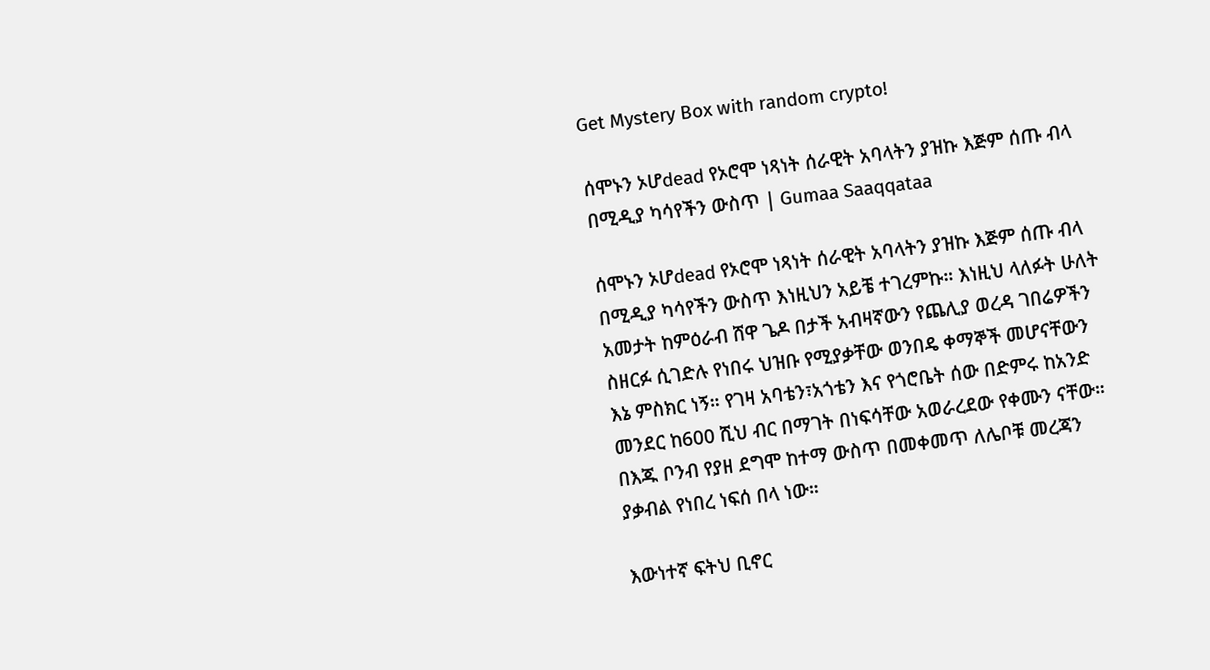Get Mystery Box with random crypto!

ሰሞኑን ኦሆdead የኦሮሞ ነጻነት ሰራዊት አባላትን ያዝኩ እጅም ሰጡ ብላ በሚዲያ ካሳየችን ውስጥ | Gumaa Saaqqataa

ሰሞኑን ኦሆdead የኦሮሞ ነጻነት ሰራዊት አባላትን ያዝኩ እጅም ሰጡ ብላ በሚዲያ ካሳየችን ውስጥ እነዚህን አይቼ ተገረምኩ። እነዚህ ላለፉት ሁለት አመታት ከምዕራብ ሸዋ ጌዶ በታች አብዛኛውን የጨሊያ ወረዳ ገበሬዎችን ስዘርፉ ሲገድሉ የነበሩ ህዝቡ የሚያቃቸው ወንበዴ ቀማኞች መሆናቸውን እኔ ምስክር ነኝ። የገዛ አባቴን፣አጎቴን እና የጎሮቤት ሰው በድምሩ ከአንድ መንደር ከ600 ሺህ ብር በማገት በነፍሳቸው አወራረደው የቀሙን ናቸው። በእጁ ቦንብ የያዘ ደግሞ ከተማ ውስጥ በመቀመጥ ለሌቦቹ መረጃን ያቃብል የነበረ ነፍሰ በላ ነው።

እውነተኛ ፍትህ ቢኖር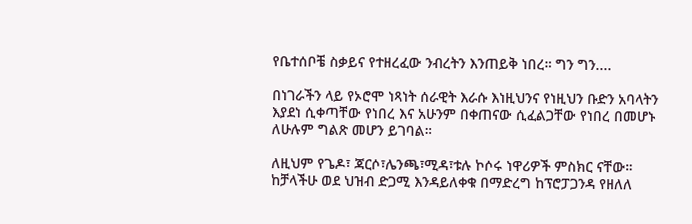የቤተሰቦቼ ስቃይና የተዘረፈው ንብረትን እንጠይቅ ነበረ። ግን ግን....

በነገራችን ላይ የኦሮሞ ነጻነት ሰራዊት እራሱ እነዚህንና የነዚህን ቡድን አባላትን እያደነ ሲቀጣቸው የነበረ እና አሁንም በቀጠናው ሲፈልጋቸው የነበረ በመሆኑ ለሁሉም ግልጽ መሆን ይገባል።

ለዚህም የጌዶ፣ ጃርሶ፣ሌንጫ፣ሚዳ፣ቱሉ ኮሶሩ ነዋሪዎች ምስክር ናቸው።
ከቻላችሁ ወደ ህዝብ ድጋሚ እንዳይለቀቁ በማድረግ ከፕሮፓጋንዳ የዘለለ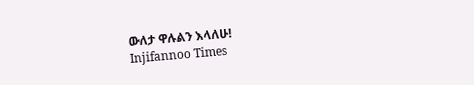ውለታ ዋሉልን እላለሁ!
Injifannoo Times